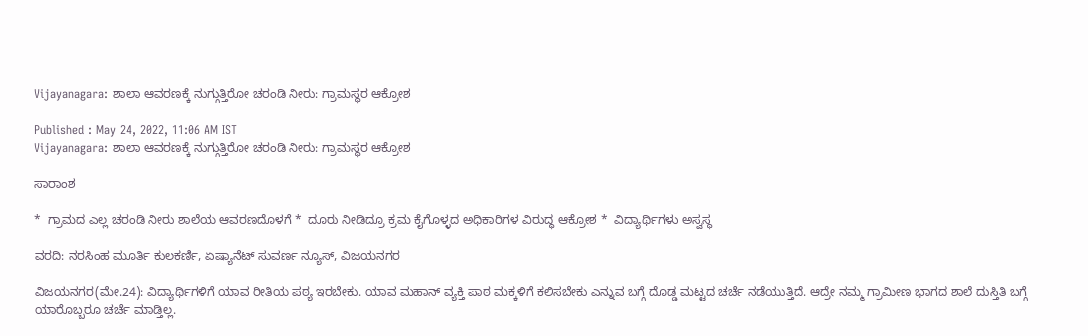Vijayanagara: ಶಾಲಾ ಆವರಣಕ್ಕೆ ನುಗ್ಗುತ್ತಿರೋ ಚರಂಡಿ ನೀರು: ಗ್ರಾಮಸ್ಥರ ಆಕ್ರೋಶ

Published : May 24, 2022, 11:06 AM IST
Vijayanagara: ಶಾಲಾ ಆವರಣಕ್ಕೆ ನುಗ್ಗುತ್ತಿರೋ ಚರಂಡಿ ನೀರು: ಗ್ರಾಮಸ್ಥರ ಆಕ್ರೋಶ

ಸಾರಾಂಶ

*  ಗ್ರಾಮದ ಎಲ್ಲ ಚರಂಡಿ ನೀರು ಶಾಲೆಯ ಆವರಣದೊಳಗೆ *  ದೂರು ನೀಡಿದ್ರೂ ಕ್ರಮ ಕೈಗೊಳ್ಳದ ಅಧಿಕಾರಿಗಳ ವಿರುದ್ಧ ಆಕ್ರೋಶ *  ವಿದ್ಯಾರ್ಥಿಗಳು ಅಸ್ವಸ್ಥ

ವರದಿ: ನರಸಿಂಹ ಮೂರ್ತಿ ಕುಲಕರ್ಣಿ, ಏಷ್ಯಾನೆಟ್‌ ಸುವರ್ಣ ನ್ಯೂಸ್‌, ವಿಜಯನಗರ

ವಿಜಯನಗರ(ಮೇ.24): ವಿದ್ಯಾರ್ಥಿಗಳಿಗೆ ಯಾವ ರೀತಿಯ ಪಠ್ಯ ಇರಬೇಕು. ಯಾವ ಮಹಾನ್ ವ್ಯಕ್ತಿ ಪಾಠ ಮಕ್ಕಳಿಗೆ ಕಲಿಸಬೇಕು ಎನ್ನುವ ಬಗ್ಗೆ ದೊಡ್ಡ ಮಟ್ಟದ ಚರ್ಚೆ ನಡೆಯುತ್ತಿದೆ. ಆದ್ರೇ ನಮ್ಮ ಗ್ರಾಮೀಣ ಭಾಗದ ಶಾಲೆ ದುಸ್ತಿತಿ ಬಗ್ಗೆ ಯಾರೊಬ್ಬರೂ ಚರ್ಚೆ ಮಾಡ್ತಿಲ್ಲ.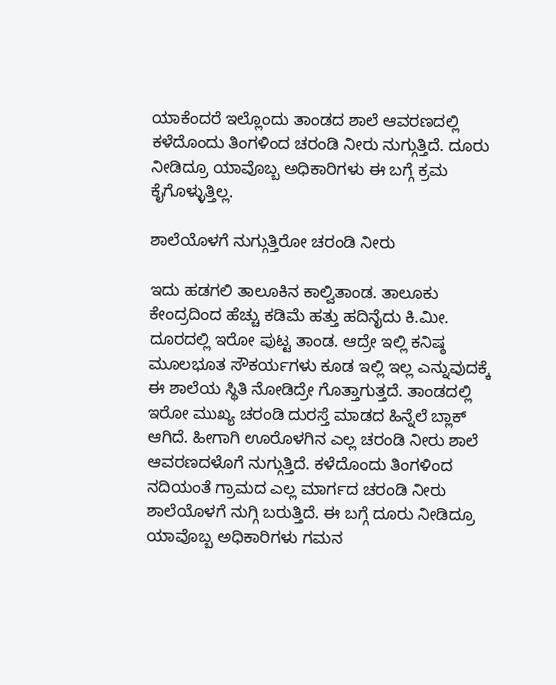ಯಾಕೆಂದರೆ ಇಲ್ಲೊಂದು ತಾಂಡದ ಶಾಲೆ ಆವರಣದಲ್ಲಿ ಕಳೆದೊಂದು ತಿಂಗಳಿಂದ ಚರಂಡಿ ನೀರು‌ ನುಗ್ಗುತ್ತಿದೆ. ದೂರು ನೀಡಿದ್ರೂ ಯಾವೊಬ್ಬ ಅಧಿಕಾರಿಗಳು ಈ ಬಗ್ಗೆ ಕ್ರಮ ಕೈಗೊಳ್ಳುತ್ತಿಲ್ಲ.

ಶಾಲೆಯೊಳಗೆ ನುಗ್ಗುತ್ತಿರೋ ಚರಂಡಿ ನೀರು

ಇದು ಹಡಗಲಿ ತಾಲೂಕಿನ ಕಾಲ್ವಿತಾಂಡ. ತಾಲೂಕು‌ ಕೇಂದ್ರದಿಂದ ಹೆಚ್ಚು ಕಡಿಮೆ ಹತ್ತು ಹದಿನೈದು ಕಿ.ಮೀ. ದೂರದಲ್ಲಿ ಇರೋ ಪುಟ್ಟ ತಾಂಡ. ಆದ್ರೇ ಇಲ್ಲಿ ಕನಿಷ್ಠ ಮೂಲಭೂತ ಸೌಕರ್ಯಗಳು ಕೂಡ ಇಲ್ಲಿ ಇಲ್ಲ ಎನ್ನುವುದಕ್ಕೆ ಈ ಶಾಲೆಯ ಸ್ಥಿತಿ ನೋಡಿದ್ರೇ ಗೊತ್ತಾಗುತ್ತದೆ. ತಾಂಡದಲ್ಲಿ ಇರೋ ಮುಖ್ಯ ಚರಂಡಿ ದುರಸ್ತೆ ಮಾಡದ ಹಿನ್ನೆಲೆ ಬ್ಲಾಕ್ ಆಗಿದೆ. ಹೀಗಾಗಿ ಊರೊಳಗಿನ ಎಲ್ಲ ಚರಂಡಿ ನೀರು ಶಾಲೆ ಆವರಣದಳೊಗೆ ನುಗ್ಗುತ್ತಿದೆ. ಕಳೆದೊಂದು ತಿಂಗಳಿಂದ ನದಿಯಂತೆ ಗ್ರಾಮದ ಎಲ್ಲ ಮಾರ್ಗದ ಚರಂಡಿ ನೀರು ಶಾಲೆಯೊಳಗೆ ನುಗ್ಗಿ ಬರುತ್ತಿದೆ. ಈ ಬಗ್ಗೆ ದೂರು ನೀಡಿದ್ರೂ  ಯಾವೊಬ್ಬ ಅಧಿಕಾರಿಗಳು ಗಮನ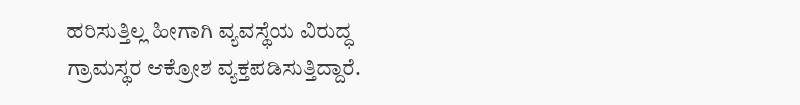ಹರಿಸುತ್ತಿಲ್ಲ ಹೀಗಾಗಿ ವ್ಯವಸ್ಥೆಯ ವಿರುದ್ಧ ಗ್ರಾಮಸ್ಥರ ಆಕ್ರೋಶ ವ್ಯಕ್ತಪಡಿಸುತ್ತಿದ್ದಾರೆ.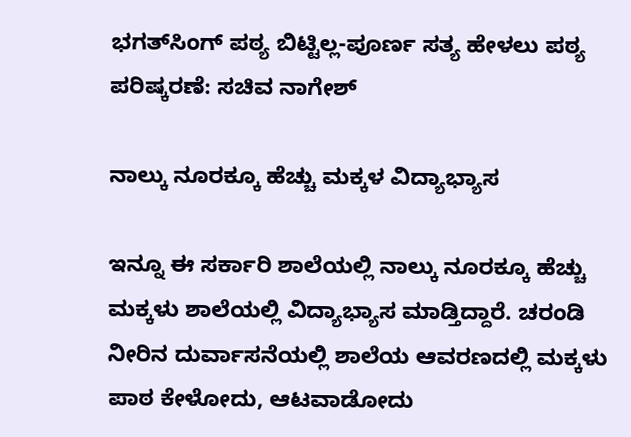ಭಗತ್‌ಸಿಂಗ್‌ ಪಠ್ಯ ಬಿಟ್ಟಿಲ್ಲ-ಪೂರ್ಣ ಸತ್ಯ ಹೇಳಲು ಪಠ್ಯ ಪರಿಷ್ಕರಣೆ: ಸಚಿವ ನಾಗೇಶ್‌

ನಾಲ್ಕು ನೂರಕ್ಕೂ ಹೆಚ್ಚು ಮಕ್ಕಳ ವಿದ್ಯಾಭ್ಯಾಸ

ಇನ್ನೂ ಈ ಸರ್ಕಾರಿ ಶಾಲೆಯಲ್ಲಿ ನಾಲ್ಕು ನೂರಕ್ಕೂ ಹೆಚ್ಚು ಮಕ್ಕಳು ಶಾಲೆಯಲ್ಲಿ ವಿದ್ಯಾಭ್ಯಾಸ ಮಾಡ್ತಿದ್ದಾರೆ. ಚರಂಡಿ ನೀರಿನ ದುರ್ವಾಸನೆಯಲ್ಲಿ ಶಾಲೆಯ ಆವರಣದಲ್ಲಿ ಮಕ್ಕಳು ಪಾಠ ಕೇಳೋದು, ಆಟವಾಡೋದು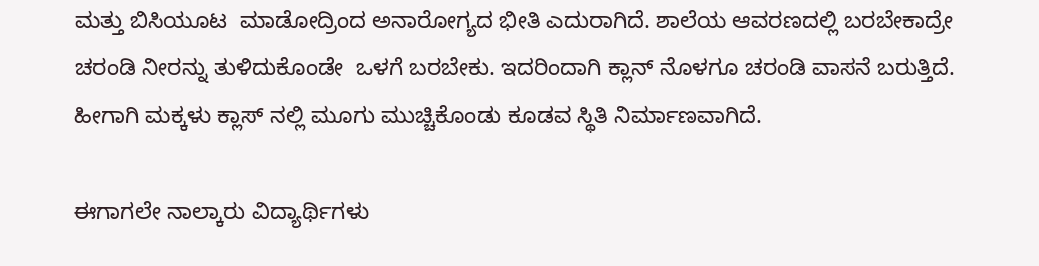ಮತ್ತು ಬಿಸಿಯೂಟ  ಮಾಡೋದ್ರಿಂದ ಅನಾರೋಗ್ಯದ ಭೀತಿ ಎದುರಾಗಿದೆ. ಶಾಲೆಯ ಆವರಣದಲ್ಲಿ ಬರಬೇಕಾದ್ರೇ ಚರಂಡಿ ನೀರನ್ನು ತುಳಿದುಕೊಂಡೇ  ಒಳಗೆ ಬರಬೇಕು. ಇದರಿಂದಾಗಿ ಕ್ಲಾನ್ ನೊಳಗೂ ಚರಂಡಿ ವಾಸನೆ ಬರುತ್ತಿದೆ. ಹೀಗಾಗಿ ಮಕ್ಕಳು ಕ್ಲಾಸ್ ನಲ್ಲಿ‌ ಮೂಗು ಮುಚ್ಚಿಕೊಂಡು ಕೂಡವ ಸ್ಥಿತಿ ನಿರ್ಮಾಣವಾಗಿದೆ.

ಈಗಾಗಲೇ ನಾಲ್ಕಾರು ವಿದ್ಯಾರ್ಥಿಗಳು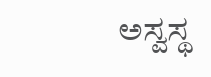ಅಸ್ವಸ್ಥ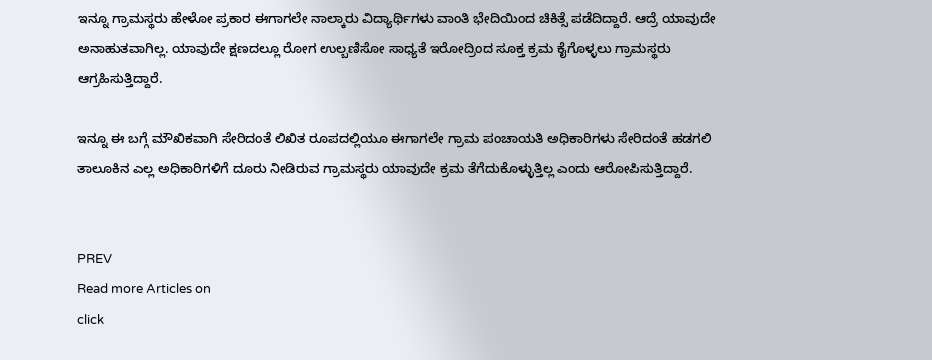ಇನ್ನೂ ಗ್ರಾಮಸ್ಥರು ಹೇಳೋ ಪ್ರಕಾರ ಈಗಾಗಲೇ ನಾಲ್ಕಾರು ವಿದ್ಯಾರ್ಥಿಗಳು ವಾಂತಿ ಭೇದಿಯಿಂದ ಚಿಕಿತ್ಸೆ ಪಡೆದಿದ್ದಾರೆ. ಆದ್ರೆ ಯಾವುದೇ ಅನಾಹುತವಾಗಿಲ್ಲ. ಯಾವುದೇ ಕ್ಷಣದಲ್ಲೂ ರೋಗ ಉಲ್ಬಣಿಸೋ ಸಾಧ್ಯತೆ ಇರೋದ್ರಿಂದ ಸೂಕ್ತ ಕ್ರಮ ಕೈಗೊಳ್ಳಲು ಗ್ರಾಮಸ್ಥರು ಆಗ್ರಹಿಸುತ್ತಿದ್ದಾರೆ.

ಇನ್ನೂ ಈ ಬಗ್ಗೆ ಮೌಖಿಕವಾಗಿ ಸೇರಿದಂತೆ ಲಿಖಿತ ರೂಪದಲ್ಲಿಯೂ ಈಗಾಗಲೇ ಗ್ರಾಮ ಪಂಚಾಯತಿ ಅಧಿಕಾರಿಗಳು ಸೇರಿದಂತೆ ಹಡಗಲಿ ತಾಲೂಕಿನ ಎಲ್ಲ ಅಧಿಕಾರಿಗಳಿಗೆ ದೂರು ನೀಡಿರುವ ಗ್ರಾಮಸ್ಥರು ಯಾವುದೇ ಕ್ರಮ ತೆಗೆದುಕೊಳ್ಳುತ್ತಿಲ್ಲ ಎಂದು ಆರೋಪಿಸುತ್ತಿದ್ದಾರೆ.


PREV
Read more Articles on
click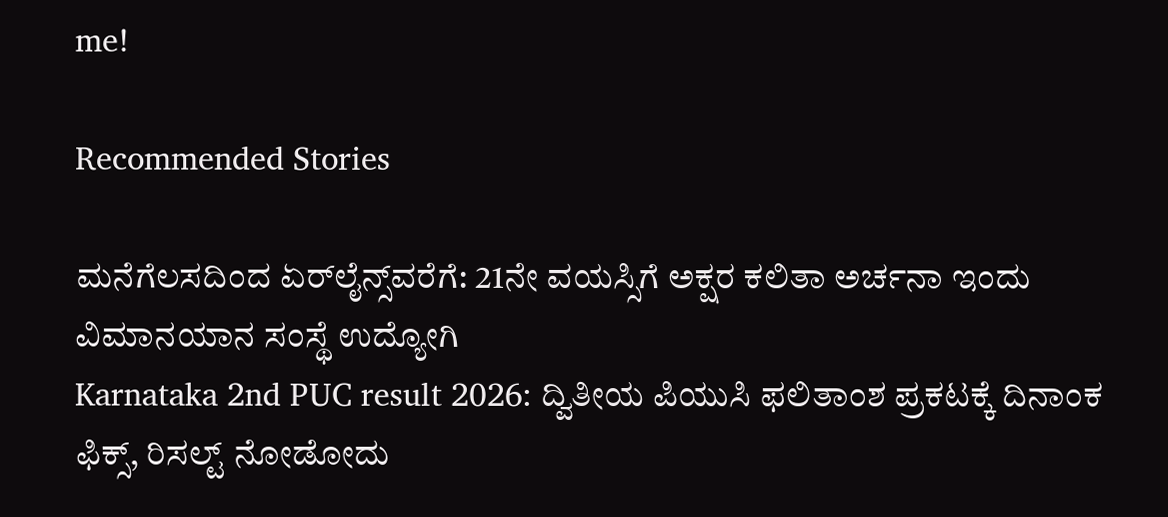me!

Recommended Stories

ಮನೆಗೆಲಸದಿಂದ ಏರ್‌ಲೈನ್ಸ್‌ವರೆಗೆ: 21ನೇ ವಯಸ್ಸಿಗೆ ಅಕ್ಷರ ಕಲಿತಾ ಅರ್ಚನಾ ಇಂದು ವಿಮಾನಯಾನ ಸಂಸ್ಥೆ ಉದ್ಯೋಗಿ
Karnataka 2nd PUC result 2026: ದ್ವಿತೀಯ ಪಿಯುಸಿ ಫಲಿತಾಂಶ ಪ್ರಕಟಕ್ಕೆ ದಿನಾಂಕ ಫಿಕ್ಸ್, ರಿಸಲ್ಟ್ ನೋಡೋದು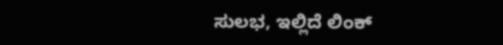ಸುಲಭ, ಇಲ್ಲಿದೆ ಲಿಂಕ್